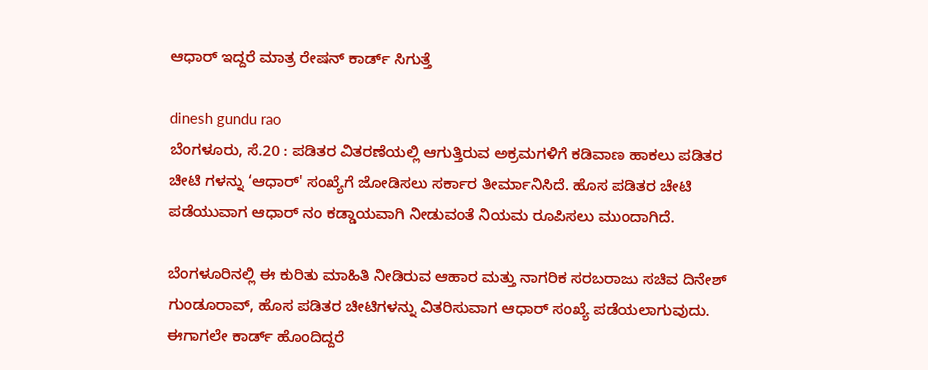ಆಧಾರ್ ಇದ್ದರೆ ಮಾತ್ರ ರೇಷನ್ ಕಾರ್ಡ್ ಸಿಗುತ್ತೆ

dinesh gundu rao
ಬೆಂಗಳೂರು, ಸೆ.20 : ಪಡಿತರ ವಿತರಣೆಯಲ್ಲಿ ಆಗುತ್ತಿರುವ ಅಕ್ರಮಗಳಿಗೆ ಕಡಿವಾಣ ಹಾಕಲು ಪಡಿತರ ಚೀಟಿ ಗಳನ್ನು ‘ಆಧಾರ್‌' ಸಂಖ್ಯೆಗೆ ಜೋಡಿಸಲು ಸರ್ಕಾರ ತೀರ್ಮಾನಿಸಿದೆ. ಹೊಸ ಪಡಿತರ ಚೇಟಿ ಪಡೆಯುವಾಗ ಆಧಾರ್ ನಂ ಕಡ್ಡಾಯವಾಗಿ ನೀಡುವಂತೆ ನಿಯಮ ರೂಪಿಸಲು ಮುಂದಾಗಿದೆ.

ಬೆಂಗಳೂರಿನಲ್ಲಿ ಈ ಕುರಿತು ಮಾಹಿತಿ ನೀಡಿರುವ ಆಹಾರ ಮತ್ತು ನಾಗರಿಕ ಸರಬರಾಜು ಸಚಿವ ದಿನೇಶ್ ಗುಂಡೂರಾವ್, ಹೊಸ ಪಡಿತರ ಚೀಟಿಗಳನ್ನು ವಿತರಿಸುವಾಗ ಆಧಾರ್ ಸಂಖ್ಯೆ ಪಡೆಯಲಾಗುವುದು. ಈಗಾಗಲೇ ಕಾರ್ಡ್‌ ಹೊಂದಿದ್ದರೆ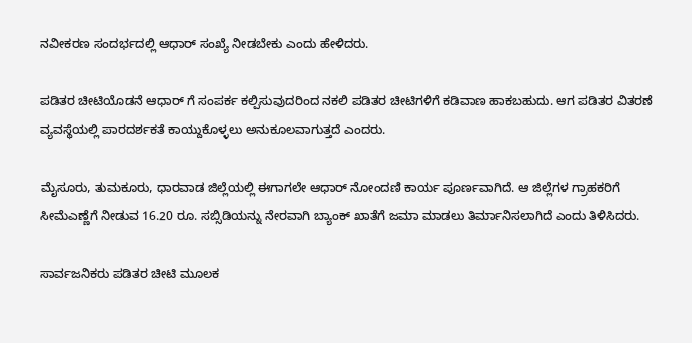ನವೀಕರಣ ಸಂದರ್ಭದಲ್ಲಿ ಆಧಾರ್ ಸಂಖ್ಯೆ ನೀಡಬೇಕು ಎಂದು ಹೇಳಿದರು.

ಪಡಿತರ ಚೀಟಿಯೊಡನೆ ಆಧಾರ್ ಗೆ ಸಂಪರ್ಕ ಕಲ್ಪಿಸುವುದರಿಂದ ನಕಲಿ ಪಡಿತರ ಚೀಟಿಗಳಿಗೆ ಕಡಿವಾಣ ಹಾಕಬಹುದು. ಆಗ ಪಡಿತರ ವಿತರಣೆ ವ್ಯವಸ್ಥೆಯಲ್ಲಿ ಪಾರದರ್ಶಕತೆ ಕಾಯ್ದುಕೊಳ್ಳಲು ಅನುಕೂಲವಾಗುತ್ತದೆ ಎಂದರು.

ಮೈಸೂರು, ತುಮಕೂರು, ಧಾರವಾಡ ಜಿಲ್ಲೆಯಲ್ಲಿ ಈಗಾಗಲೇ ಆಧಾರ್ ನೋಂದಣಿ ಕಾರ್ಯ ಪೂರ್ಣವಾಗಿದೆ. ಆ ಜಿಲ್ಲೆಗಳ ಗ್ರಾಹಕರಿಗೆ ಸೀಮೆಎಣ್ಣೆಗೆ ನೀಡುವ 16.20 ರೂ. ಸಬ್ಸಿಡಿಯನ್ನು ನೇರವಾಗಿ ಬ್ಯಾಂಕ್‌ ಖಾತೆಗೆ ಜಮಾ ಮಾಡಲು ತಿರ್ಮಾನಿಸಲಾಗಿದೆ ಎಂದು ತಿಳಿಸಿದರು.

ಸಾರ್ವಜನಿಕರು ಪಡಿತರ ಚೀಟಿ ಮೂಲಕ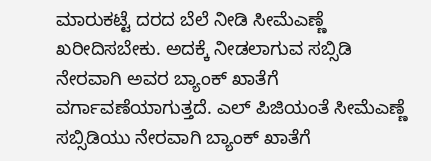ಮಾರುಕಟ್ಟೆ ದರದ ಬೆಲೆ ನೀಡಿ ಸೀಮೆಎಣ್ಣೆ ಖರೀದಿಸಬೇಕು. ಅದಕ್ಕೆ ನೀಡಲಾಗುವ ಸಬ್ಸಿಡಿ ನೇರವಾಗಿ ಅವರ ಬ್ಯಾಂಕ್ ಖಾತೆಗೆ ವರ್ಗಾವಣೆಯಾಗುತ್ತದೆ. ಎಲ್ ಪಿಜಿಯಂತೆ ಸೀಮೆಎಣ್ಣೆ ಸಬ್ಸಿಡಿಯು ನೇರವಾಗಿ ಬ್ಯಾಂಕ್ ಖಾತೆಗೆ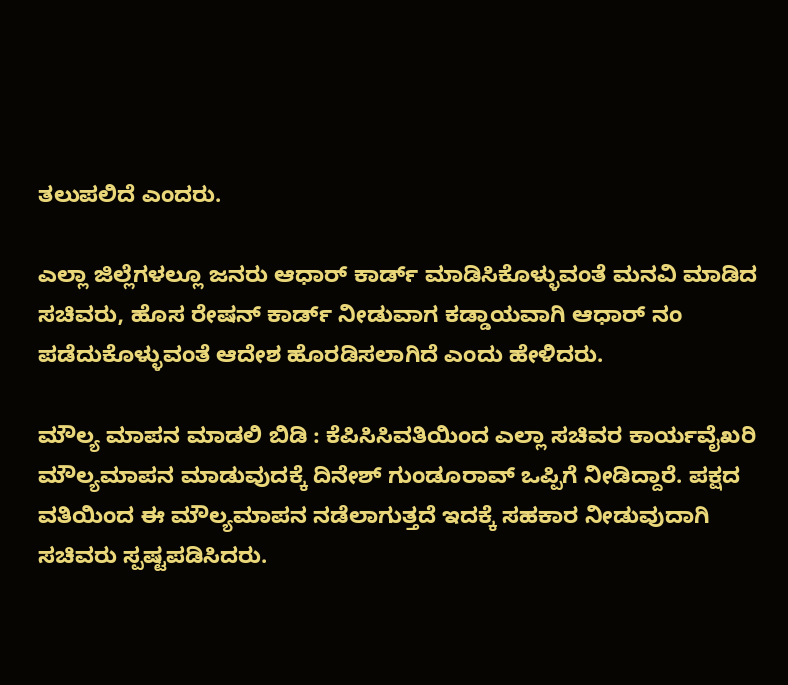ತಲುಪಲಿದೆ ಎಂದರು.

ಎಲ್ಲಾ ಜಿಲ್ಲೆಗಳಲ್ಲೂ ಜನರು ಆಧಾರ್ ಕಾರ್ಡ್ ಮಾಡಿಸಿಕೊಳ್ಳುವಂತೆ ಮನವಿ ಮಾಡಿದ ಸಚಿವರು, ಹೊಸ ರೇಷನ್ ಕಾರ್ಡ್ ನೀಡುವಾಗ ಕಡ್ಡಾಯವಾಗಿ ಆಧಾರ್ ನಂ ಪಡೆದುಕೊಳ್ಳುವಂತೆ ಆದೇಶ ಹೊರಡಿಸಲಾಗಿದೆ ಎಂದು ಹೇಳಿದರು.

ಮೌಲ್ಯ ಮಾಪನ ಮಾಡಲಿ ಬಿಡಿ : ಕೆಪಿಸಿಸಿವತಿಯಿಂದ ಎಲ್ಲಾ ಸಚಿವರ ಕಾರ್ಯವೈಖರಿ ಮೌಲ್ಯಮಾಪನ ಮಾಡುವುದಕ್ಕೆ ದಿನೇಶ್ ಗುಂಡೂರಾವ್ ಒಪ್ಪಿಗೆ ನೀಡಿದ್ದಾರೆ. ಪಕ್ಷದ ವತಿಯಿಂದ ಈ ಮೌಲ್ಯಮಾಪನ ನಡೆಲಾಗುತ್ತದೆ ಇದಕ್ಕೆ ಸಹಕಾರ ನೀಡುವುದಾಗಿ ಸಚಿವರು ಸ್ಪಷ್ಟಪಡಿಸಿದರು.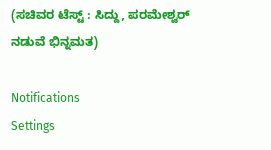(ಸಚಿವರ ಟೆಸ್ಟ್ : ಸಿದ್ದು, ಪರಮೇಶ್ವರ್ ನಡುವೆ ಭಿನ್ನಮತ)

Notifications
Settings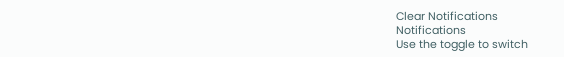Clear Notifications
Notifications
Use the toggle to switch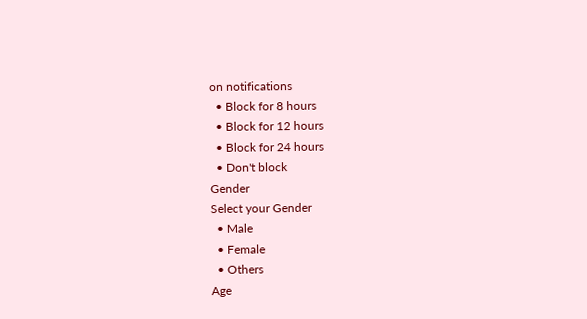on notifications
  • Block for 8 hours
  • Block for 12 hours
  • Block for 24 hours
  • Don't block
Gender
Select your Gender
  • Male
  • Female
  • Others
Age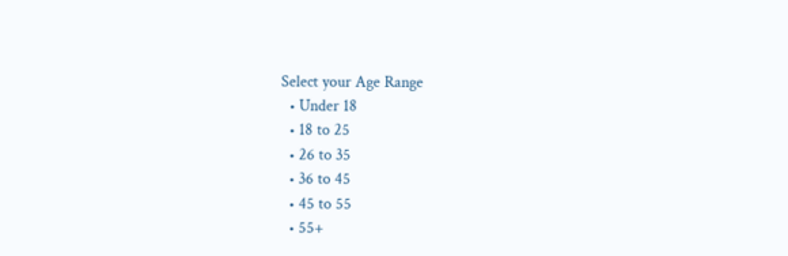Select your Age Range
  • Under 18
  • 18 to 25
  • 26 to 35
  • 36 to 45
  • 45 to 55
  • 55+